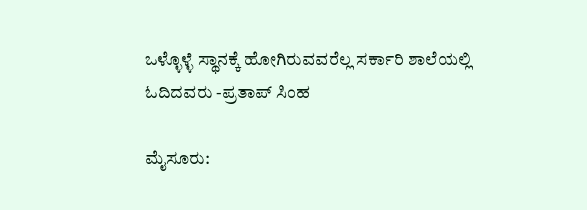ಒಳ್ಳೊಳ್ಳೆ ಸ್ಥಾನಕ್ಕೆ ಹೋಗಿರುವವರೆಲ್ಲ ಸರ್ಕಾರಿ ಶಾಲೆಯಲ್ಲಿ ಓದಿದವರು -ಪ್ರತಾಪ್ ‌ಸಿಂಹ

ಮೈಸೂರು: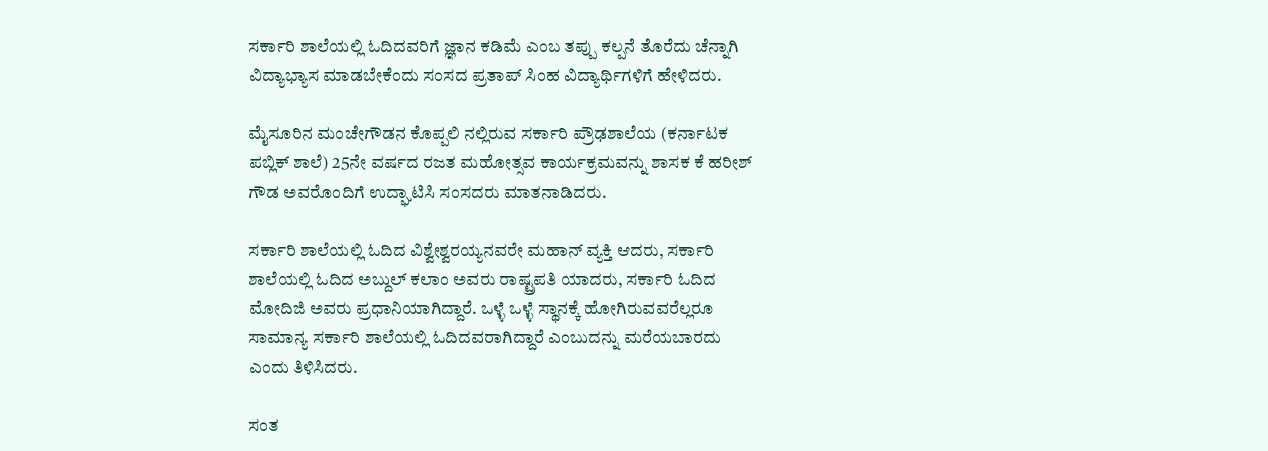ಸರ್ಕಾರಿ ಶಾಲೆಯಲ್ಲಿ ಓದಿದವರಿಗೆ ಜ್ಞಾನ ಕಡಿಮೆ ಎಂಬ ತಪ್ಪು ಕಲ್ಪನೆ ತೊರೆದು ಚೆನ್ನಾಗಿ ವಿದ್ಯಾಭ್ಯಾಸ ಮಾಡಬೇಕೆಂದು ಸಂಸದ ಪ್ರತಾಪ್ ಸಿಂಹ ವಿದ್ಯಾರ್ಥಿಗಳಿಗೆ ಹೇಳಿದರು.

ಮೈಸೂರಿನ ಮಂಚೇಗೌಡನ ಕೊಪ್ಪಲಿ ನಲ್ಲಿರುವ ಸರ್ಕಾರಿ ಪ್ರೌಢಶಾಲೆಯ (ಕರ್ನಾಟಕ ಪಬ್ಲಿಕ್ ಶಾಲೆ) 25ನೇ ವರ್ಷದ ರಜತ ಮಹೋತ್ಸವ ಕಾರ್ಯಕ್ರಮವನ್ನು ಶಾಸಕ ಕೆ ಹರೀಶ್ ಗೌಡ ಅವರೊಂದಿಗೆ ಉದ್ಘಾಟಿಸಿ ಸಂಸದರು ಮಾತನಾಡಿದರು.

ಸರ್ಕಾರಿ ಶಾಲೆಯಲ್ಲಿ ‌ಓದಿದ ವಿಶ್ವೇಶ್ವರಯ್ಯನವರೇ ಮಹಾನ್ ವ್ಯಕ್ತಿ ಆದರು, ಸರ್ಕಾರಿ ಶಾಲೆಯಲ್ಲಿ ಓದಿದ ಅಬ್ದುಲ್ ಕಲಾಂ ಅವರು ರಾಷ್ಟ್ರಪತಿ ಯಾದರು, ಸರ್ಕಾರಿ ಓದಿದ ಮೋದಿಜಿ ಅವರು ಪ್ರಧಾನಿಯಾಗಿದ್ದಾರೆ. ಒಳ್ಳೆ ಒಳ್ಳೆ ಸ್ಥಾನಕ್ಕೆ ಹೋಗಿರುವವರೆಲ್ಲರೂ ಸಾಮಾನ್ಯ ಸರ್ಕಾರಿ ಶಾಲೆಯಲ್ಲಿ ಓದಿದವರಾಗಿದ್ದಾರೆ ಎಂಬುದನ್ನು ಮರೆಯಬಾರದು ಎಂದು ತಿಳಿಸಿದರು.

ಸಂತ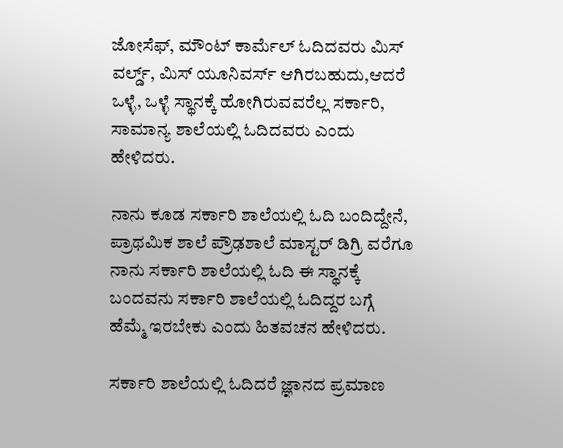ಜೋಸೆಫ್, ಮೌಂಟ್ ಕಾರ್ಮೆಲ್ ಓದಿದವರು ಮಿಸ್ ವರ್ಲ್ಡ್, ಮಿಸ್ ಯೂನಿವರ್ಸ್ ಆಗಿರಬಹುದು,ಆದರೆ ಒಳ್ಳೆ, ಒಳ್ಳೆ ಸ್ಥಾನಕ್ಕೆ ಹೋಗಿರುವವರೆಲ್ಲ ಸರ್ಕಾರಿ, ಸಾಮಾನ್ಯ ಶಾಲೆಯಲ್ಲಿ ಓದಿದವರು ಎಂದು ಹೇಳಿದರು.

ನಾನು ಕೂಡ ಸರ್ಕಾರಿ ಶಾಲೆಯಲ್ಲಿ ಓದಿ ಬಂದಿದ್ದೇನೆ, ಪ್ರಾಥಮಿಕ ಶಾಲೆ ಪ್ರೌಢಶಾಲೆ ಮಾಸ್ಟರ್ ಡಿಗ್ರಿ ವರೆಗೂ ನಾನು ಸರ್ಕಾರಿ ಶಾಲೆಯಲ್ಲಿ ಓದಿ ಈ ಸ್ಥಾನಕ್ಕೆ ಬಂದವನು ಸರ್ಕಾರಿ ಶಾಲೆಯಲ್ಲಿ ಓದಿದ್ದರ ಬಗ್ಗೆ ಹೆಮ್ಮೆ ಇರಬೇಕು ಎಂದು ಹಿತವಚನ ಹೇಳಿದರು.

ಸರ್ಕಾರಿ ಶಾಲೆಯಲ್ಲಿ ಓದಿದರೆ ಜ್ಞಾನದ ಪ್ರಮಾಣ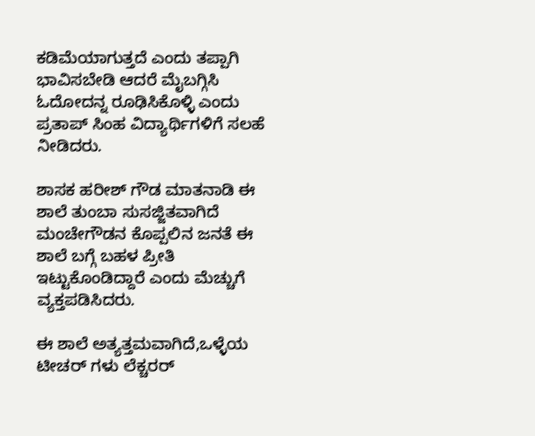ಕಡಿಮೆಯಾಗುತ್ತದೆ ಎಂದು ತಪ್ಪಾಗಿ ಭಾವಿಸಬೇಡಿ ಆದರೆ ಮೈಬಗ್ಗಿಸಿ ಓದೋದನ್ನ ರೂಢಿಸಿಕೊಳ್ಳಿ ಎಂದು ಪ್ರತಾಪ್ ಸಿಂಹ ವಿದ್ಯಾರ್ಥಿಗಳಿಗೆ ಸಲಹೆ ನೀಡಿದರು.

ಶಾಸಕ ಹರೀಶ್ ಗೌಡ ಮಾತನಾಡಿ ಈ ಶಾಲೆ ತುಂಬಾ ಸುಸಜ್ಜಿತವಾಗಿದೆ ಮಂಚೇಗೌಡನ ಕೊಪ್ಪಲಿನ ಜನತೆ ಈ ಶಾಲೆ ಬಗ್ಗೆ ಬಹಳ ಪ್ರೀತಿ ಇಟ್ಟುಕೊಂಡಿದ್ದಾರೆ ಎಂದು ಮೆಚ್ಚುಗೆ ವ್ಯಕ್ತಪಡಿಸಿದರು.

ಈ ಶಾಲೆ ಅತ್ಯತ್ತಮವಾಗಿದೆ,ಒಳ್ಳೆಯ ಟೀಚರ್ ಗಳು ಲೆಕ್ಚರರ್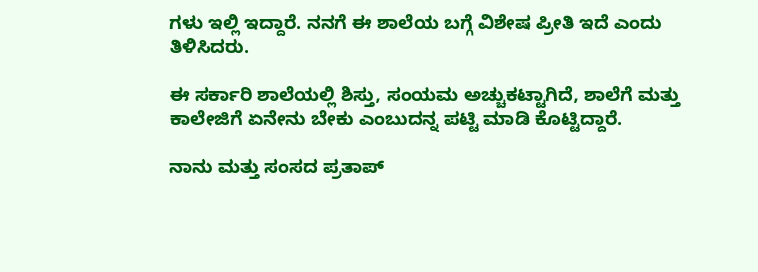ಗಳು ಇಲ್ಲಿ ಇದ್ದಾರೆ. ನನಗೆ ಈ ಶಾಲೆಯ ಬಗ್ಗೆ ವಿಶೇಷ ಪ್ರೀತಿ ಇದೆ ಎಂದು ತಿಳಿಸಿದರು.

ಈ ಸರ್ಕಾರಿ ಶಾಲೆಯಲ್ಲಿ ಶಿಸ್ತು, ಸಂಯಮ ಅಚ್ಚುಕಟ್ಟಾಗಿದೆ, ಶಾಲೆಗೆ ಮತ್ತು ಕಾಲೇಜಿಗೆ ಏನೇನು ಬೇಕು ಎಂಬುದನ್ನ ಪಟ್ಟಿ ಮಾಡಿ ಕೊಟ್ಟಿದ್ದಾರೆ.

ನಾನು ಮತ್ತು ಸಂಸದ ಪ್ರತಾಪ್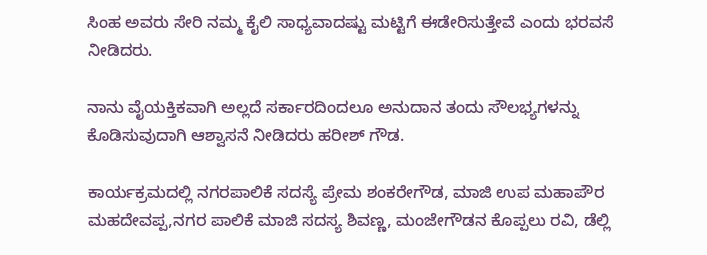ಸಿಂಹ‌ ಅವರು ಸೇರಿ ನಮ್ಮ ಕೈಲಿ ಸಾಧ್ಯವಾದಷ್ಟು ಮಟ್ಟಿಗೆ ಈಡೇರಿಸುತ್ತೇವೆ ಎಂದು ಭರವಸೆ ನೀಡಿದರು.

ನಾನು ವೈಯಕ್ತಿಕವಾಗಿ ಅಲ್ಲದೆ ಸರ್ಕಾರದಿಂದಲೂ ಅನುದಾನ ತಂದು ಸೌಲಭ್ಯಗಳನ್ನು ಕೊಡಿಸುವುದಾಗಿ ಆಶ್ವಾಸನೆ ನೀಡಿದರು ಹರೀಶ್ ಗೌಡ.

ಕಾರ್ಯಕ್ರಮದಲ್ಲಿ ನಗರಪಾಲಿಕೆ ಸದಸ್ಯೆ ಪ್ರೇಮ ಶಂಕರೇಗೌಡ, ಮಾಜಿ ಉಪ ಮಹಾಪೌರ ಮಹದೇವಪ್ಪ,ನಗರ ಪಾಲಿಕೆ ಮಾಜಿ ಸದಸ್ಯ ಶಿವಣ್ಣ, ಮಂಜೇಗೌಡನ ಕೊಪ್ಪಲು ರವಿ, ಡೆಲ್ಲಿ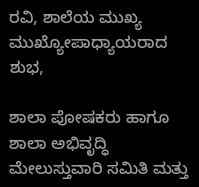ರವಿ, ಶಾಲೆಯ ಮುಖ್ಯ ಮುಖ್ಯೋಪಾಧ್ಯಾಯರಾದ ಶುಭ,

ಶಾಲಾ ಪೋಷಕರು ಹಾಗೂ ಶಾಲಾ ಅಭಿವೃದ್ಧಿ ಮೇಲುಸ್ತುವಾರಿ ಸಮಿತಿ ಮತ್ತು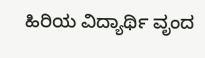ಹಿರಿಯ ವಿದ್ಯಾರ್ಥಿ ವೃಂದ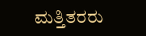ಮತ್ತಿತರರು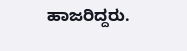ಹಾಜರಿದ್ದರು.